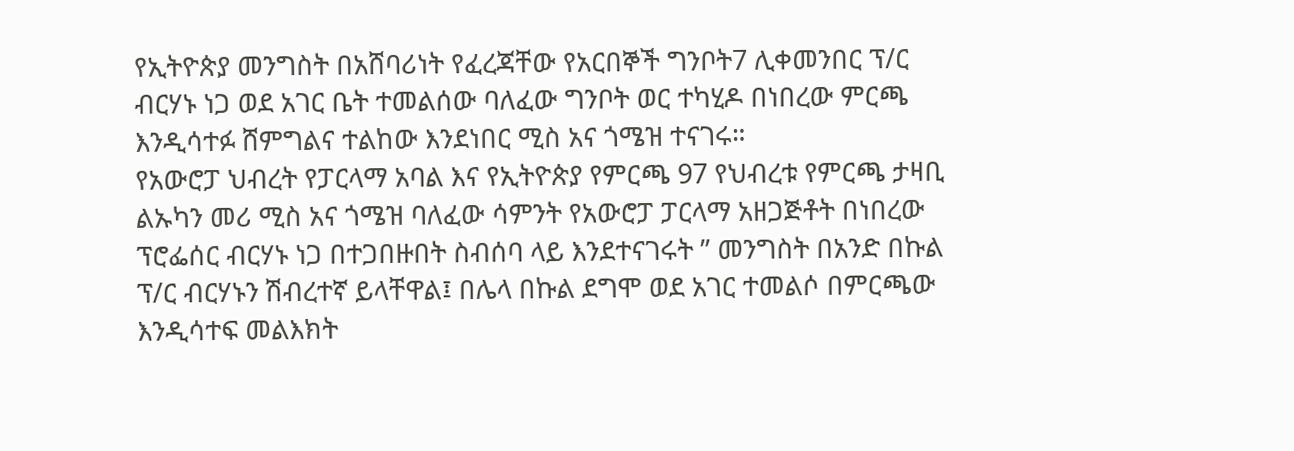የኢትዮጵያ መንግስት በአሸባሪነት የፈረጃቸው የአርበኞች ግንቦት7 ሊቀመንበር ፕ/ር ብርሃኑ ነጋ ወደ አገር ቤት ተመልሰው ባለፈው ግንቦት ወር ተካሂዶ በነበረው ምርጫ እንዲሳተፉ ሸምግልና ተልከው እንደነበር ሚስ አና ጎሜዝ ተናገሩ።
የአውሮፓ ህብረት የፓርላማ አባል እና የኢትዮጵያ የምርጫ 97 የህብረቱ የምርጫ ታዛቢ ልኡካን መሪ ሚስ አና ጎሜዝ ባለፈው ሳምንት የአውሮፓ ፓርላማ አዘጋጅቶት በነበረው ፕሮፌሰር ብርሃኑ ነጋ በተጋበዙበት ስብሰባ ላይ እንደተናገሩት ” መንግስት በአንድ በኩል ፕ/ር ብርሃኑን ሽብረተኛ ይላቸዋል፤ በሌላ በኩል ደግሞ ወደ አገር ተመልሶ በምርጫው እንዲሳተፍ መልእክት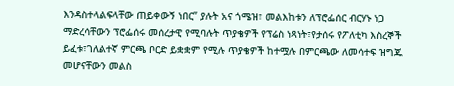እንዳስተላልፍላቸው ጠይቀውኝ ነበር” ያሉት አና ጎሜዝ፣ መልእከቱን ለፕሮፌሰር ብርሃኑ ነጋ ማድረሳቸውን ፕሮፌሰሩ መሰረታዊ የሚባሉት ጥያቄዎች የፕሬስ ነጻነት፣የታሰሩ የፖለቲካ እስረኞች ይፈቱ፣ገለልተኛ ምርጫ ቦርድ ይቋቋም የሚሉ ጥያቄዎች ከተሟሉ በምርጫው ለመሳተፍ ዝግጁ መሆናቸውን መልስ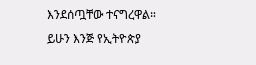እንደሰጧቸው ተናግረዋል።
ይሁን እንጅ የኢትዮጵያ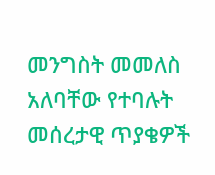መንግስት መመለስ አለባቸው የተባሉት መሰረታዊ ጥያቄዎች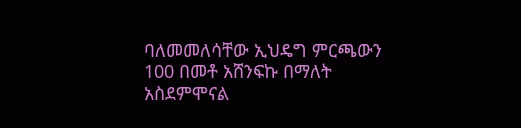ባለመመለሳቸው ኢህዴግ ምርጫውን 100 በመቶ አሸንፍኩ በማለት አስደምሞናል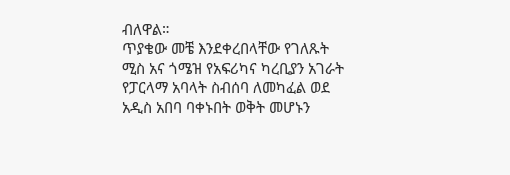ብለዋል።
ጥያቄው መቼ እንደቀረበላቸው የገለጹት ሚስ አና ጎሜዝ የአፍሪካና ካረቢያን አገራት የፓርላማ አባላት ስብሰባ ለመካፈል ወደ አዲስ አበባ ባቀኑበት ወቅት መሆኑን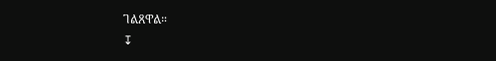ገልጸዋል።
↧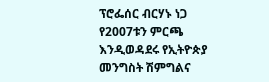ፕሮፌሰር ብርሃኑ ነጋ የ2007ቱን ምርጫ እንዲወዳደሩ የኢትዮጵያ መንግስት ሽምግልና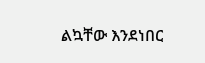ልኳቸው እንደነበር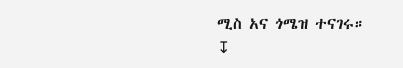ሚስ አና ጎሜዝ ተናገሩ።
↧